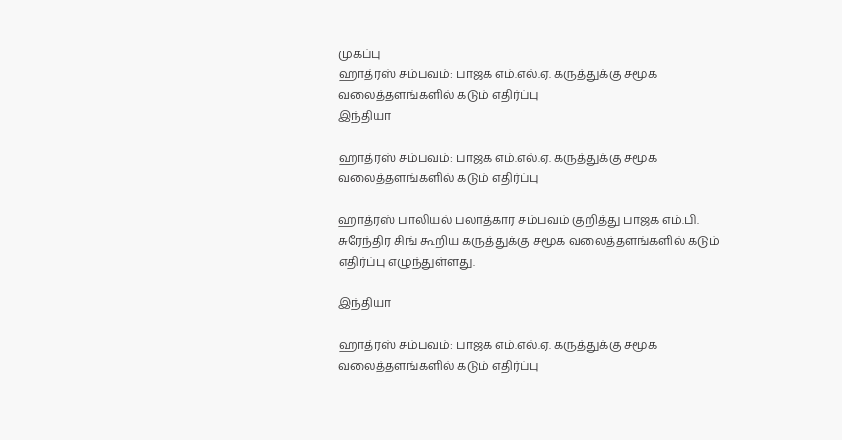முகப்பு
ஹாத்ரஸ் சம்பவம்: பாஜக எம்.எல்.ஏ. கருத்துக்கு சமூக வலைத்தளங்களில் கடும் எதிர்ப்பு
இந்தியா

ஹாத்ரஸ் சம்பவம்: பாஜக எம்.எல்.ஏ. கருத்துக்கு சமூக வலைத்தளங்களில் கடும் எதிர்ப்பு

ஹாத்ரஸ் பாலியல் பலாத்கார சம்பவம் குறித்து பாஜக எம்.பி. சுரேந்திர சிங் கூறிய கருத்துக்கு சமூக வலைத்தளங்களில் கடும் எதிர்ப்பு எழுந்துள்ளது.

இந்தியா

ஹாத்ரஸ் சம்பவம்: பாஜக எம்.எல்.ஏ. கருத்துக்கு சமூக வலைத்தளங்களில் கடும் எதிர்ப்பு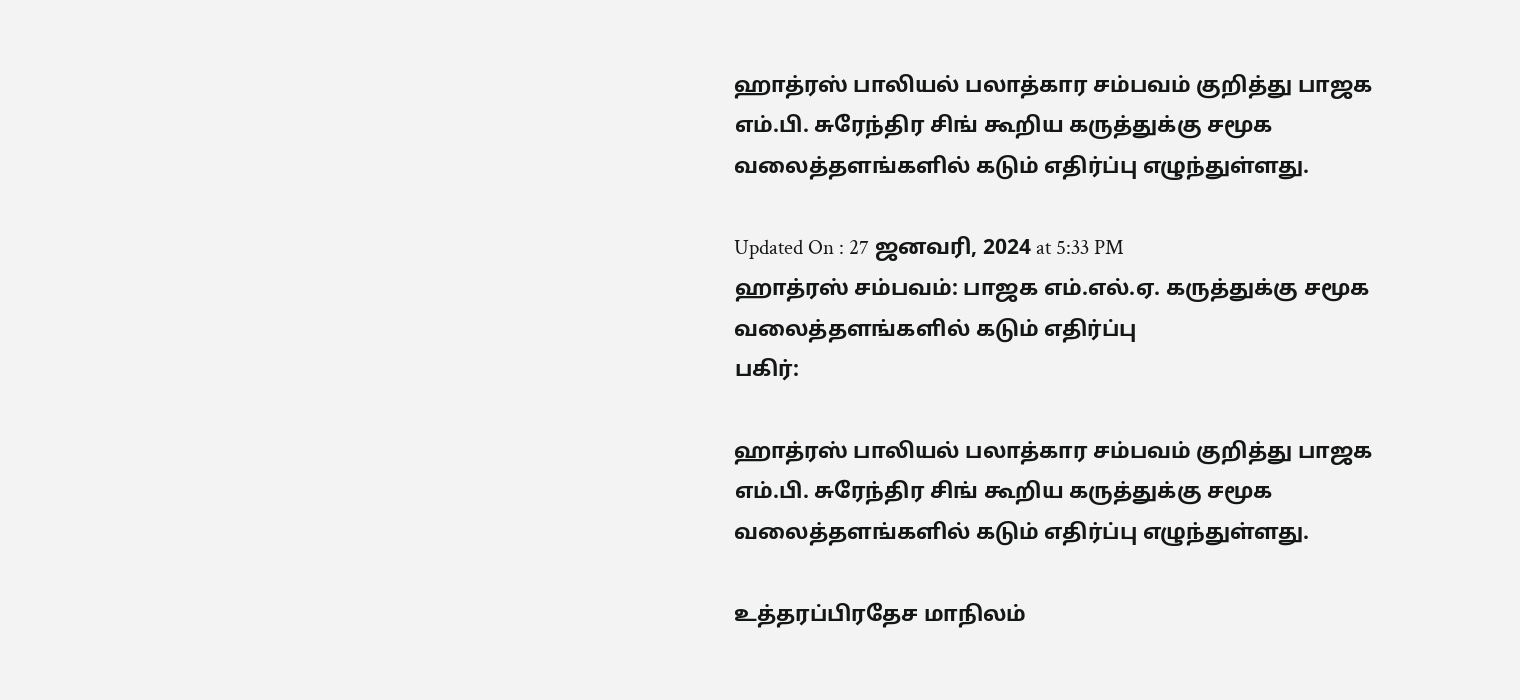ஹாத்ரஸ் பாலியல் பலாத்கார சம்பவம் குறித்து பாஜக எம்.பி. சுரேந்திர சிங் கூறிய கருத்துக்கு சமூக வலைத்தளங்களில் கடும் எதிர்ப்பு எழுந்துள்ளது.

Updated On : 27 ஜனவரி, 2024 at 5:33 PM
ஹாத்ரஸ் சம்பவம்: பாஜக எம்.எல்.ஏ. கருத்துக்கு சமூக வலைத்தளங்களில் கடும் எதிர்ப்பு
பகிர்:

ஹாத்ரஸ் பாலியல் பலாத்கார சம்பவம் குறித்து பாஜக எம்.பி. சுரேந்திர சிங் கூறிய கருத்துக்கு சமூக வலைத்தளங்களில் கடும் எதிர்ப்பு எழுந்துள்ளது.

உத்தரப்பிரதேச மாநிலம்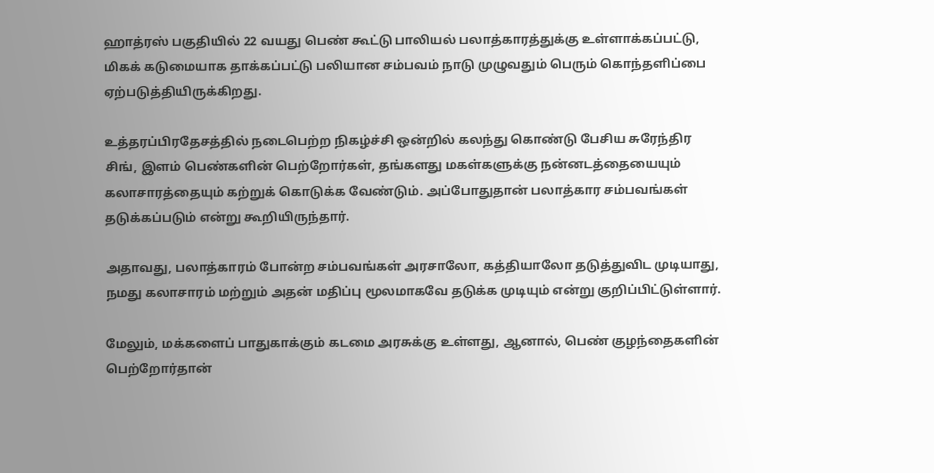ஹாத்ரஸ் பகுதியில் 22 வயது பெண் கூட்டு பாலியல் பலாத்காரத்துக்கு உள்ளாக்கப்பட்டு, மிகக் கடுமையாக தாக்கப்பட்டு பலியான சம்பவம் நாடு முழுவதும் பெரும் கொந்தளிப்பை ஏற்படுத்தியிருக்கிறது.

உத்தரப்பிரதேசத்தில் நடைபெற்ற நிகழ்ச்சி ஒன்றில் கலந்து கொண்டு பேசிய சுரேந்திர சிங், இளம் பெண்களின் பெற்றோர்கள், தங்களது மகள்களுக்கு நன்னடத்தையையும் கலாசாரத்தையும் கற்றுக் கொடுக்க வேண்டும். அப்போதுதான் பலாத்கார சம்பவங்கள் தடுக்கப்படும் என்று கூறியிருந்தார்.

அதாவது, பலாத்காரம் போன்ற சம்பவங்கள் அரசாலோ, கத்தியாலோ தடுத்துவிட முடியாது, நமது கலாசாரம் மற்றும் அதன் மதிப்பு மூலமாகவே தடுக்க முடியும் என்று குறிப்பிட்டுள்ளார்.

மேலும், மக்களைப் பாதுகாக்கும் கடமை அரசுக்கு உள்ளது, ஆனால், பெண் குழந்தைகளின் பெற்றோர்தான்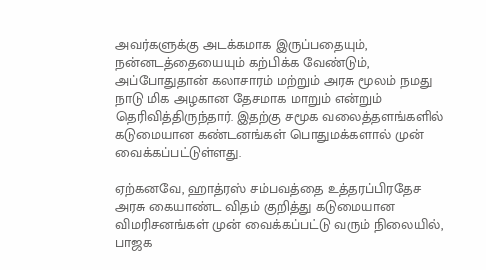அவர்களுக்கு அடக்கமாக இருப்பதையும், நன்னடத்தையையும் கற்பிக்க வேண்டும், அப்போதுதான் கலாசாரம் மற்றும் அரசு மூலம் நமது நாடு மிக அழகான தேசமாக மாறும் என்றும் தெரிவித்திருந்தார். இதற்கு சமூக வலைத்தளங்களில் கடுமையான கண்டனங்கள் பொதுமக்களால் முன் வைக்கப்பட்டுள்ளது.

ஏற்கனவே, ஹாத்ரஸ் சம்பவத்தை உத்தரப்பிரதேச அரசு கையாண்ட விதம் குறித்து கடுமையான விமரிசனங்கள் முன் வைக்கப்பட்டு வரும் நிலையில், பாஜக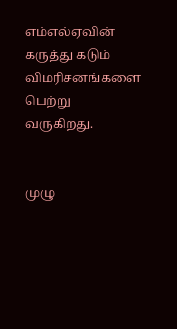எம்எல்ஏவின் கருத்து கடும் விமரிசனங்களை பெற்று வருகிறது.


முழு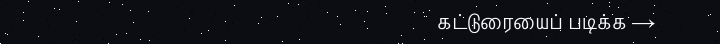கட்டுரையைப் படிக்க →